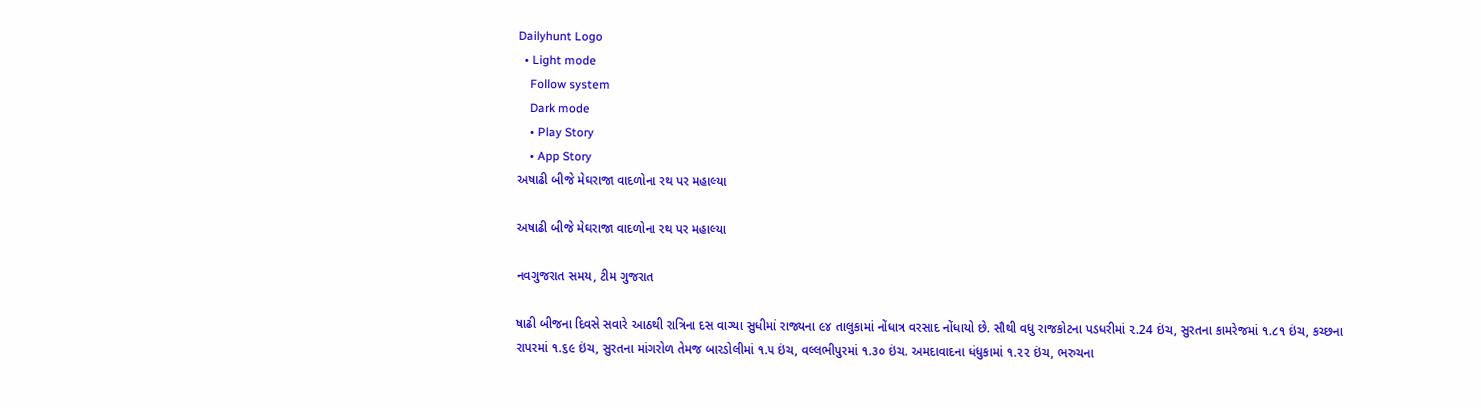Dailyhunt Logo
  • Light mode
    Follow system
    Dark mode
    • Play Story
    • App Story
અષાઢી બીજે મેઘરાજા વાદળોના રથ પર મહાલ્યા

અષાઢી બીજે મેઘરાજા વાદળોના રથ પર મહાલ્યા

નવગુજરાત સમય, ટીમ ગુજરાત

ષાઢી બીજના દિવસે સવારે આઠથી રાત્રિના દસ વાગ્યા સુધીમાં રાજ્યના ૯૪ તાલુકામાં નોંધાત્ર વરસાદ નોંધાયો છે. સૌથી વધુ રાજકોટના પડધરીમાં ૨.24 ઇંચ, સુરતના કામરેજમાં ૧.૮૧ ઇંચ, કચ્છના રાપરમાં ૧.૬૯ ઇંચ, સુરતના માંગરોળ તેમજ બારડોલીમાં ૧.૫ ઇંચ, વલ્લભીપુરમાં ૧.૩૦ ઇંચ. અમદાવાદના ધંધુકામાં ૧.૨૨ ઇંચ, ભરુચના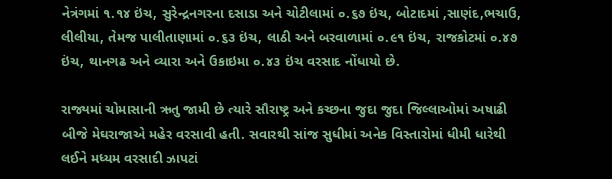નેત્રંગમાં ૧.૧૪ ઇંચ, સુરેન્દ્રનગરના દસાડા અને ચોટીલામાં ૦.૬૭ ઇંચ, બોટાદમાં ,સાણંદ,ભચાઉ, લીલીયા, તેમજ પાલીતાણામાં ૦.૬૩ ઇંચ, લાઠી અને બરવાળામાં ૦.૯૧ ઇંચ, રાજકોટમાં ૦.૪૭ ઇંચ, થાનગઢ અને વ્યારા અને ઉકાઇમા ૦.૪૩ ઇંચ વરસાદ નોંધાયો છે.

રાજ્યમાં ચોમાસાની ઋતુ જામી છે ત્યારે સૌરાષ્ટ્ર અને કચ્છના જુદા જુદા જિલ્લાઓમાં અષાઢી બીજે મેઘરાજાએ મહેર વરસાવી હતી. સવારથી સાંજ સુધીમાં અનેક વિસ્તારોમાં ધીમી ધારેથી લઈને મધ્યમ વરસાદી ઝાપટાં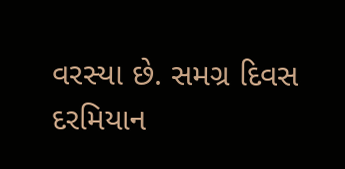વરસ્યા છે. સમગ્ર દિવસ દરમિયાન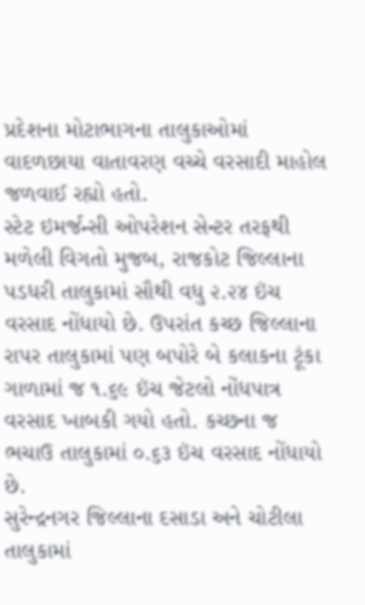પ્રદેશના મોટાભાગના તાલુકાઓમાં વાદળછાયા વાતાવરણ વચ્ચે વરસાદી માહોલ જળવાઈ રહ્યો હતો.
સ્ટેટ ઇમર્જન્સી ઓપરેશન સેન્ટર તરફથી મળેલી વિગતો મુજબ, રાજકોટ જિલ્લાના પડધરી તાલુકામાં સૌથી વધુ ૨.૨૪ ઇંચ વરસાદ નોંધાયો છે. ઉપરાંત કચ્છ જિલ્લાના રાપર તાલુકામાં પણ બપોરે બે કલાકના ટૂંકા ગાળામાં જ ૧.૬૯ ઇંચ જેટલો નોંધપાત્ર વરસાદ ખાબકી ગયો હતો. કચ્છના જ ભચાઉ તાલુકામાં ૦.૬૩ ઇંચ વરસાદ નોંધાયો છે.
સુરેન્દ્રનગર જિલ્લાના દસાડા અને ચોટીલા તાલુકામાં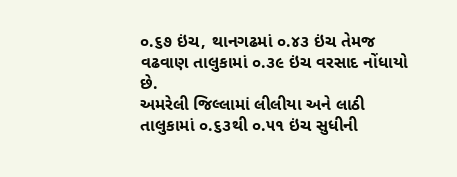૦.૬૭ ઇંચ, થાનગઢમાં ૦.૪૩ ઇંચ તેમજ વઢવાણ તાલુકામાં ૦.૩૯ ઇંચ વરસાદ નોંધાયો છે.
અમરેલી જિલ્લામાં લીલીયા અને લાઠી તાલુકામાં ૦.૬૩થી ૦.૫૧ ઇંચ સુધીની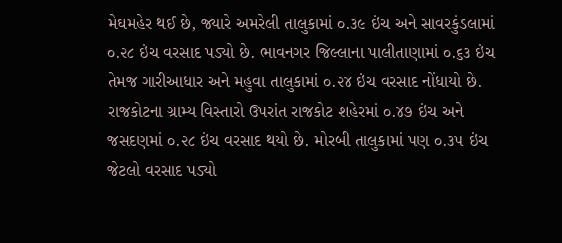મેઘમહેર થઈ છે, જ્યારે અમરેલી તાલુકામાં ૦.૩૯ ઇંચ અને સાવરકુંડલામાં ૦.૨૮ ઇંચ વરસાદ પડ્યો છે. ભાવનગર જિલ્લાના પાલીતાણામાં ૦.૬૩ ઇંચ તેમજ ગારીઆધાર અને મહુવા તાલુકામાં ૦.૨૪ ઇંચ વરસાદ નોંધાયો છે.
રાજકોટના ગ્રામ્ય વિસ્તારો ઉપરાંત રાજકોટ શહેરમાં ૦.૪૭ ઇંચ અને જસદણમાં ૦.૨૮ ઇંચ વરસાદ થયો છે. મોરબી તાલુકામાં પણ ૦.૩૫ ઇંચ જેટલો વરસાદ પડ્યો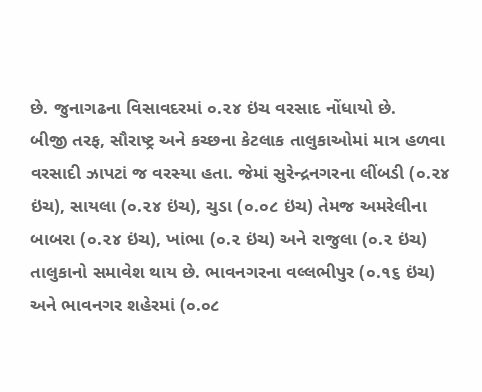છે. જુનાગઢના વિસાવદરમાં ૦.૨૪ ઇંચ વરસાદ નોંધાયો છે.
બીજી તરફ, સૌરાષ્ટ્ર અને કચ્છના કેટલાક તાલુકાઓમાં માત્ર હળવા વરસાદી ઝાપટાં જ વરસ્યા હતા. જેમાં સુરેન્દ્રનગરના લીંબડી (૦.૨૪ ઇંચ), સાયલા (૦.૨૪ ઇંચ), ચુડા (૦.૦૮ ઇંચ) તેમજ અમરેલીના બાબરા (૦.૨૪ ઇંચ), ખાંભા (૦.૨ ઇંચ) અને રાજુલા (૦.૨ ઇંચ) તાલુકાનો સમાવેશ થાય છે. ભાવનગરના વલ્લભીપુર (૦.૧૬ ઇંચ) અને ભાવનગર શહેરમાં (૦.૦૮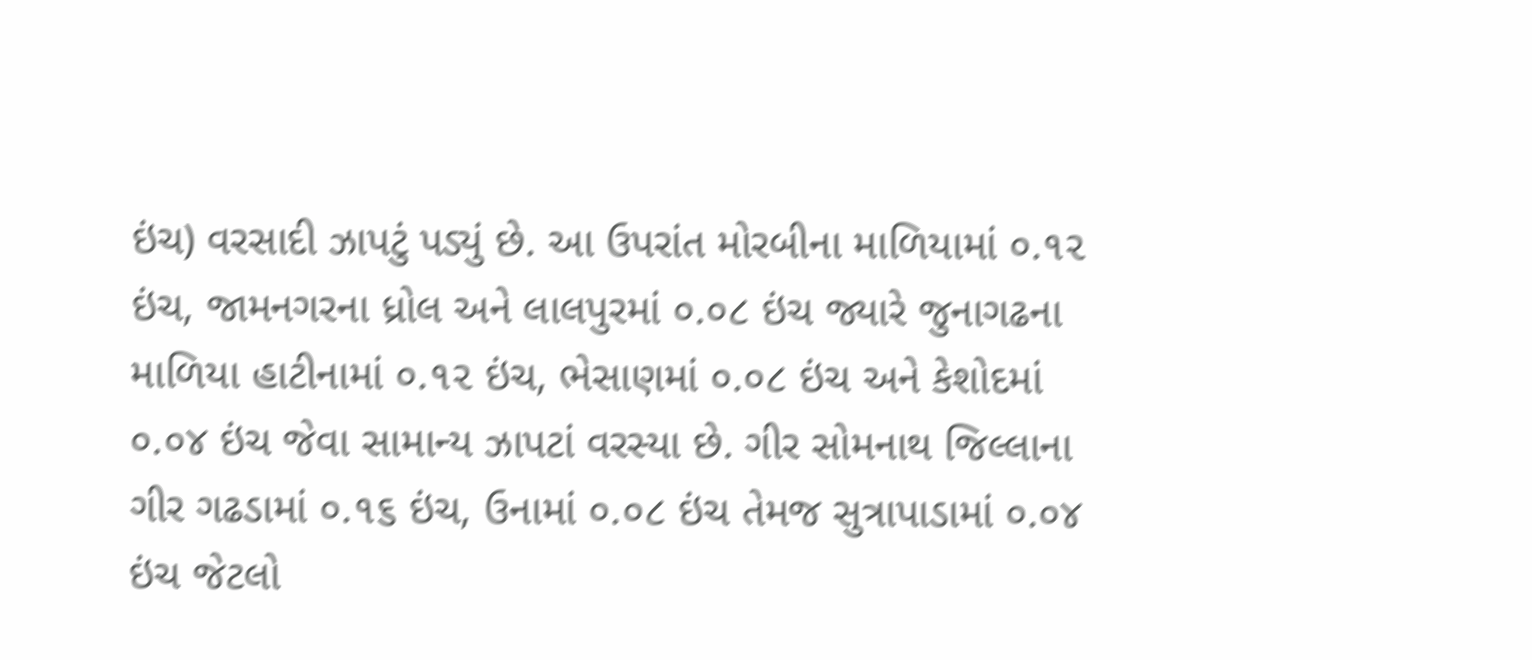ઇંચ) વરસાદી ઝાપટું પડ્યું છે. આ ઉપરાંત મોરબીના માળિયામાં ૦.૧૨ ઇંચ, જામનગરના ધ્રોલ અને લાલપુરમાં ૦.૦૮ ઇંચ જ્યારે જુનાગઢના માળિયા હાટીનામાં ૦.૧૨ ઇંચ, ભેસાણમાં ૦.૦૮ ઇંચ અને કેશોદમાં ૦.૦૪ ઇંચ જેવા સામાન્ય ઝાપટાં વરસ્યા છે. ગીર સોમનાથ જિલ્લાના ગીર ગઢડામાં ૦.૧૬ ઇંચ, ઉનામાં ૦.૦૮ ઇંચ તેમજ સુત્રાપાડામાં ૦.૦૪ ઇંચ જેટલો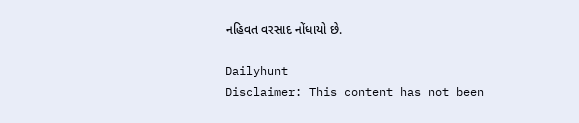નહિવત વરસાદ નોંધાયો છે.

Dailyhunt
Disclaimer: This content has not been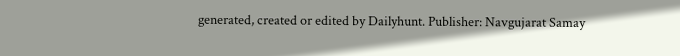generated, created or edited by Dailyhunt. Publisher: Navgujarat Samay